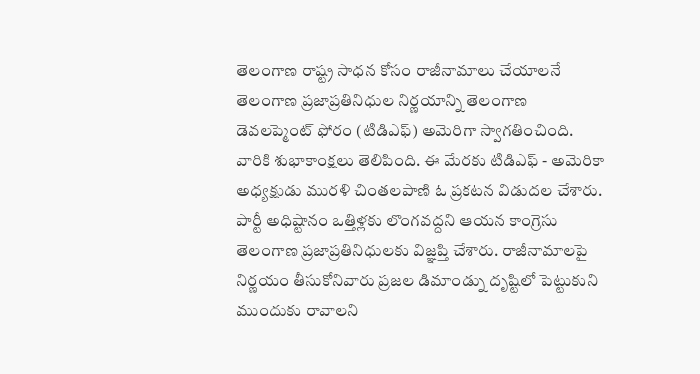తెలంగాణ రాష్ట్ర సాధన కోసం రాజీనామాలు చేయాలనే తెలంగాణ ప్రజాప్రతినిధుల నిర్ణయాన్ని తెలంగాణ డెవలప్మెంట్ ఫోరం (టిడిఎఫ్) అమెరిగా స్వాగతించింది. వారికి శుభాకాంక్షలు తెలిపింది. ఈ మేరకు టిడిఎఫ్ - అమెరికా అధ్యక్షుడు మురళి చింతలపాణి ఓ ప్రకటన విడుదల చేశారు. పార్టీ అధిష్టానం ఒత్తిళ్లకు లొంగవద్దని ఆయన కాంగ్రెసు తెలంగాణ ప్రజాప్రతినిధులకు విజ్ఞప్తి చేశారు. రాజీనామాలపై నిర్ణయం తీసుకోనివారు ప్రజల డిమాండ్ను దృష్టిలో పెట్టుకుని ముందుకు రావాలని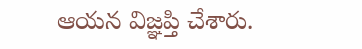ఆయన విజ్ఞప్తి చేశారు.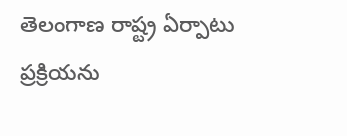తెలంగాణ రాష్ట్ర ఏర్పాటు ప్రక్రియను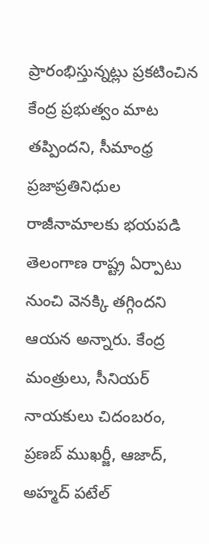ప్రారంభిస్తున్నట్లు ప్రకటించిన కేంద్ర ప్రభుత్వం మాట తప్పిందని, సీమాంధ్ర ప్రజాప్రతినిధుల రాజీనామాలకు భయపడి తెలంగాణ రాష్ట్ర ఏర్పాటు నుంచి వెనక్కి తగ్గిందని ఆయన అన్నారు. కేంద్ర మంత్రులు, సీనియర్ నాయకులు చిదంబరం, ప్రణబ్ ముఖర్జీ, ఆజాద్, అహ్మద్ పటేల్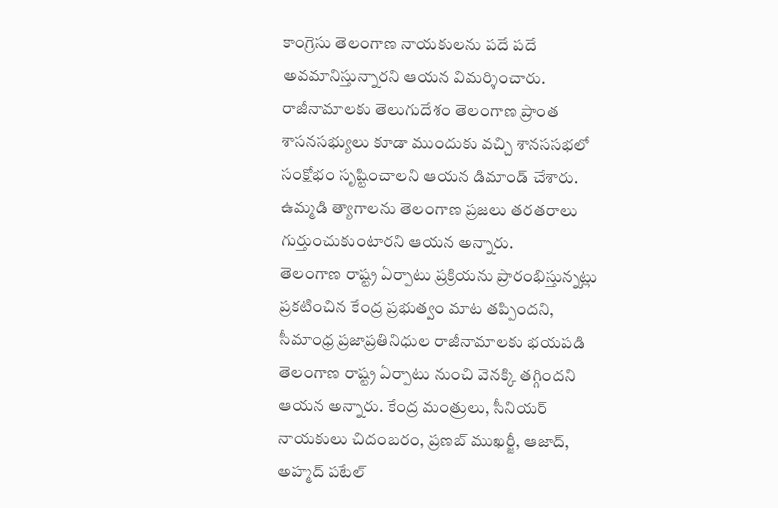కాంగ్రెసు తెలంగాణ నాయకులను పదే పదే అవమానిస్తున్నారని ఆయన విమర్శించారు. రాజీనామాలకు తెలుగుదేశం తెలంగాణ ప్రాంత శాసనసభ్యులు కూడా ముందుకు వచ్చి శానససభలో సంక్షోభం సృష్టించాలని ఆయన డిమాండ్ చేశారు. ఉమ్మడి త్యాగాలను తెలంగాణ ప్రజలు తరతరాలు గుర్తుంచుకుంటారని ఆయన అన్నారు.
తెలంగాణ రాష్ట్ర ఏర్పాటు ప్రక్రియను ప్రారంభిస్తున్నట్లు ప్రకటించిన కేంద్ర ప్రభుత్వం మాట తప్పిందని, సీమాంధ్ర ప్రజాప్రతినిధుల రాజీనామాలకు భయపడి తెలంగాణ రాష్ట్ర ఏర్పాటు నుంచి వెనక్కి తగ్గిందని ఆయన అన్నారు. కేంద్ర మంత్రులు, సీనియర్ నాయకులు చిదంబరం, ప్రణబ్ ముఖర్జీ, ఆజాద్, అహ్మద్ పటేల్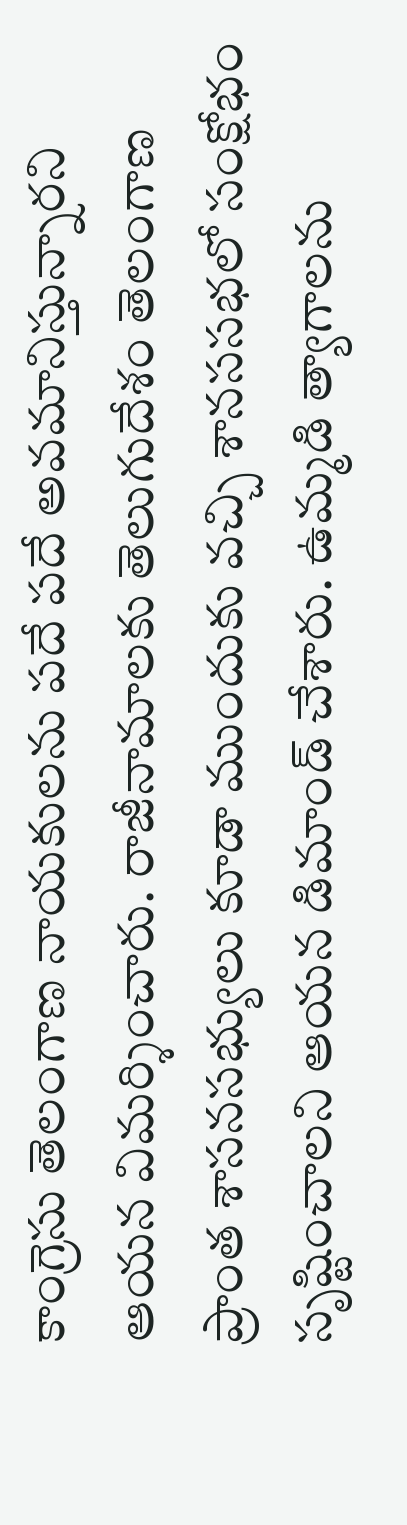కాంగ్రెసు తెలంగాణ నాయకులను పదే పదే అవమానిస్తున్నారని ఆయన విమర్శించారు. రాజీనామాలకు తెలుగుదేశం తెలంగాణ ప్రాంత శాసనసభ్యులు కూడా ముందుకు వచ్చి శానససభలో సంక్షోభం సృష్టించాలని ఆయన డిమాండ్ చేశారు. ఉమ్మడి త్యాగాలను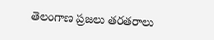తెలంగాణ ప్రజలు తరతరాలు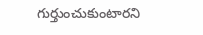గుర్తుంచుకుంటారని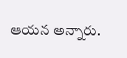ఆయన అన్నారు.